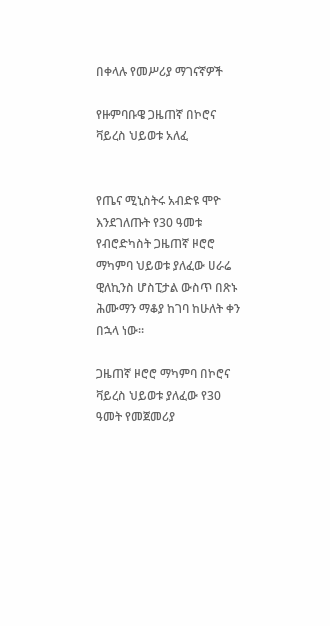በቀላሉ የመሥሪያ ማገናኛዎች

የዙምባቡዌ ጋዜጠኛ በኮሮና ቫይረስ ህይወቱ አለፈ


የጤና ሚኒስትሩ አብድዩ ሞዮ እንደገለጡት የ30 ዓመቱ የብሮድካስት ጋዜጠኛ ዞሮሮ ማካምባ ህይወቱ ያለፈው ሀራሬ ዊለኪንስ ሆስፒታል ውስጥ በጽኑ ሕሙማን ማቆያ ከገባ ከሁለት ቀን በኋላ ነው።

ጋዜጠኛ ዞሮሮ ማካምባ በኮሮና ቫይረስ ህይወቱ ያለፈው የ30 ዓመት የመጀመሪያ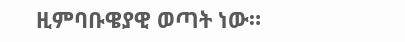ዚምባቡዌያዊ ወጣት ነው።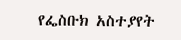የፌስቡክ አስተያየት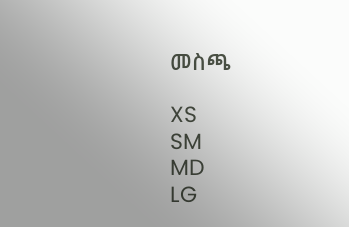መስጫ

XS
SM
MD
LG